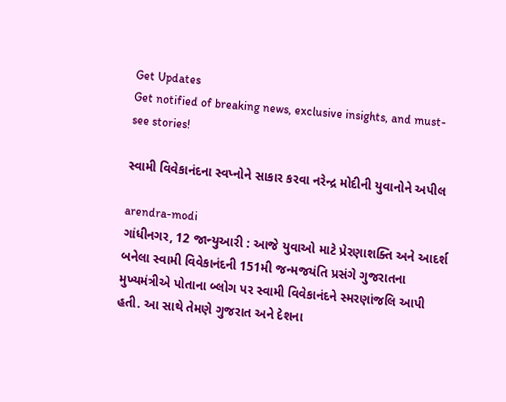Get Updates
Get notified of breaking news, exclusive insights, and must-see stories!

સ્વામી વિવેકાનંદના સ્વપ્નોને સાકાર કરવા નરેન્દ્ર મોદીની યુવાનોને અપીલ

arendra-modi
ગાંધીનગર, 12 જાન્યુઆરી : આજે યુવાઓ માટે પ્રેરણાશક્તિ અને આદર્શ બનેલા સ્વામી વિવેકાનંદની 151મી જન્મજયંતિ પ્રસંગે ગુજરાતના મુખ્યમંત્રીએ પોતાના બ્લોગ પર સ્વામી વિવેકાનંદને સ્મરણાંજલિ આપી હતી. આ સાથે તેમણે ગુજરાત અને દેશના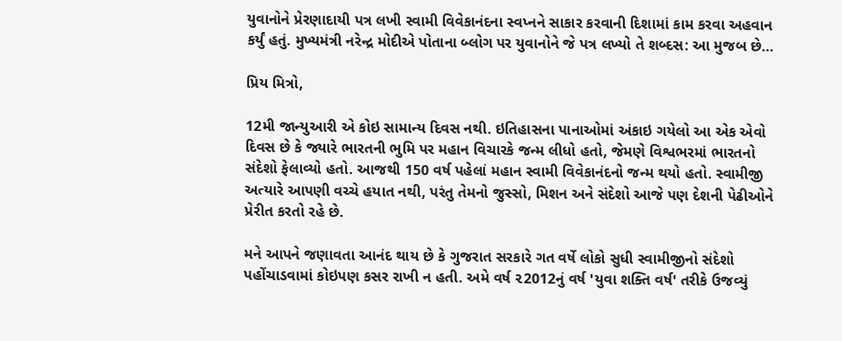યુવાનોને પ્રેરણાદાયી પત્ર લખી સ્વામી વિવેકાનંદના સ્વપ્નને સાકાર કરવાની દિશામાં કામ કરવા અહવાન કર્યું હતું. મુખ્યમંત્રી નરેન્દ્ર મોદીએ પોતાના બ્લોગ પર યુવાનોને જે પત્ર લખ્યો તે શબ્દસ: આ મુજબ છે...

પ્રિય મિત્રો,

12મી જાન્યુઆરી એ કોઇ સામાન્ય દિવસ નથી. ઇતિહાસના પાનાઓમાં અંકાઇ ગયેલો આ એક એવો દિવસ છે કે જ્યારે ભારતની ભુમિ પર મહાન વિચારકે જન્મ લીધો હતો, જેમણે વિશ્વભરમાં ભારતનો સંદેશો ફેલાવ્યો હતો. આજથી 150 વર્ષ પહેલાં મહાન સ્વામી વિવેકાનંદનો જન્મ થયો હતો. સ્વામીજી અત્યારે આપણી વચ્ચે હયાત નથી, પરંતુ તેમનો જુસ્સો, મિશન અને સંદેશો આજે પણ દેશની પેઢીઓને પ્રેરીત કરતો રહે છે.

મને આપને જણાવતા આનંદ થાય છે કે ગુજરાત સરકારે ગત વર્ષે લોકો સુધી સ્વામીજીનો સંદેશો પહોંચાડવામાં કોઇપણ કસર રાખી ન હતી. અમે વર્ષ ૨2012નું વર્ષ 'યુવા શક્તિ વર્ષ' તરીકે ઉજવ્યું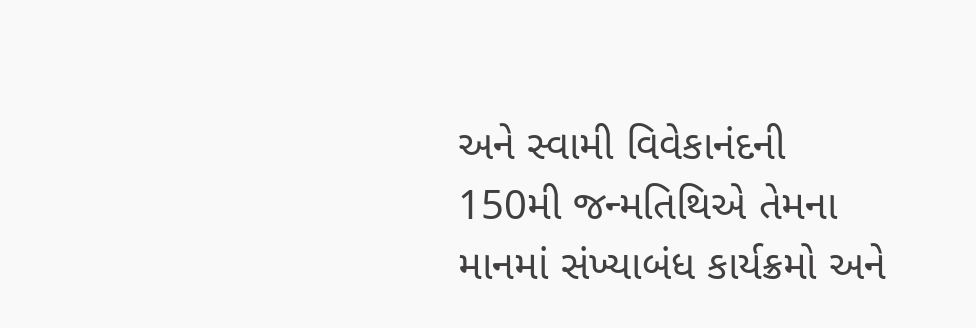અને સ્વામી વિવેકાનંદની 150મી જન્મતિથિએ તેમના માનમાં સંખ્યાબંધ કાર્યક્રમો અને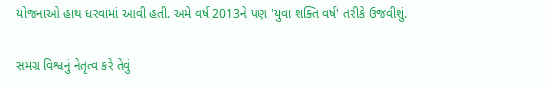યોજનાઓ હાથ ધરવામાં આવી હતી. અમે વર્ષ 2013ને પણ 'યુવા શક્તિ વર્ષ' તરીકે ઉજવીશું.

સમગ્ર વિશ્વનું નેતૃત્વ કરે તેવું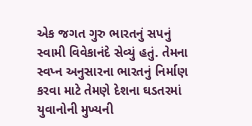એક જગત ગુરુ ભારતનું સપનું સ્વામી વિવેકાનંદે સેવ્યું હતું. તેમના સ્વપ્ન અનુસારના ભારતનું નિર્માણ કરવા માટે તેમણે દેશના ઘડતરમાં યુવાનોની મુખ્યની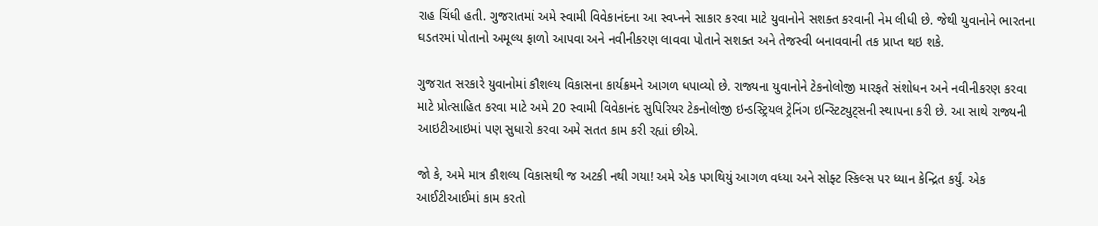રાહ ચિંધી હતી. ગુજરાતમાં અમે સ્વામી વિવેકાનંદના આ સ્વપ્નને સાકાર કરવા માટે યુવાનોને સશક્ત કરવાની નેમ લીધી છે. જેથી યુવાનોને ભારતના ઘડતરમાં પોતાનો અમૂલ્ય ફાળો આપવા અને નવીનીકરણ લાવવા પોતાને સશક્ત અને તેજસ્વી બનાવવાની તક પ્રાપ્ત થઇ શકે.

ગુજરાત સરકારે યુવાનોમાં કૌશલ્ય વિકાસના કાર્યક્રમને આગળ ધપાવ્યો છે. રાજ્યના યુવાનોને ટેકનોલોજી મારફતે સંશોધન અને નવીનીકરણ કરવા માટે પ્રોત્સાહિત કરવા માટે અમે 20 સ્વામી વિવેકાનંદ સુપિરિયર ટેકનોલોજી ઇન્ડસ્ટ્રિયલ ટ્રેનિંગ ઇન્સ્ટિટ્યુટ્સની સ્થાપના કરી છે. આ સાથે રાજ્યની આઇટીઆઇમાં પણ સુધારો કરવા અમે સતત કામ કરી રહ્યાં છીએ.

જો કે, અમે માત્ર કૌશલ્ય વિકાસથી જ અટકી નથી ગયા! અમે એક પગથિયું આગળ વધ્યા અને સોફ્ટ સ્કિલ્સ પર ધ્યાન કેન્દ્રિત કર્યું. એક આઈટીઆઈમાં કામ કરતો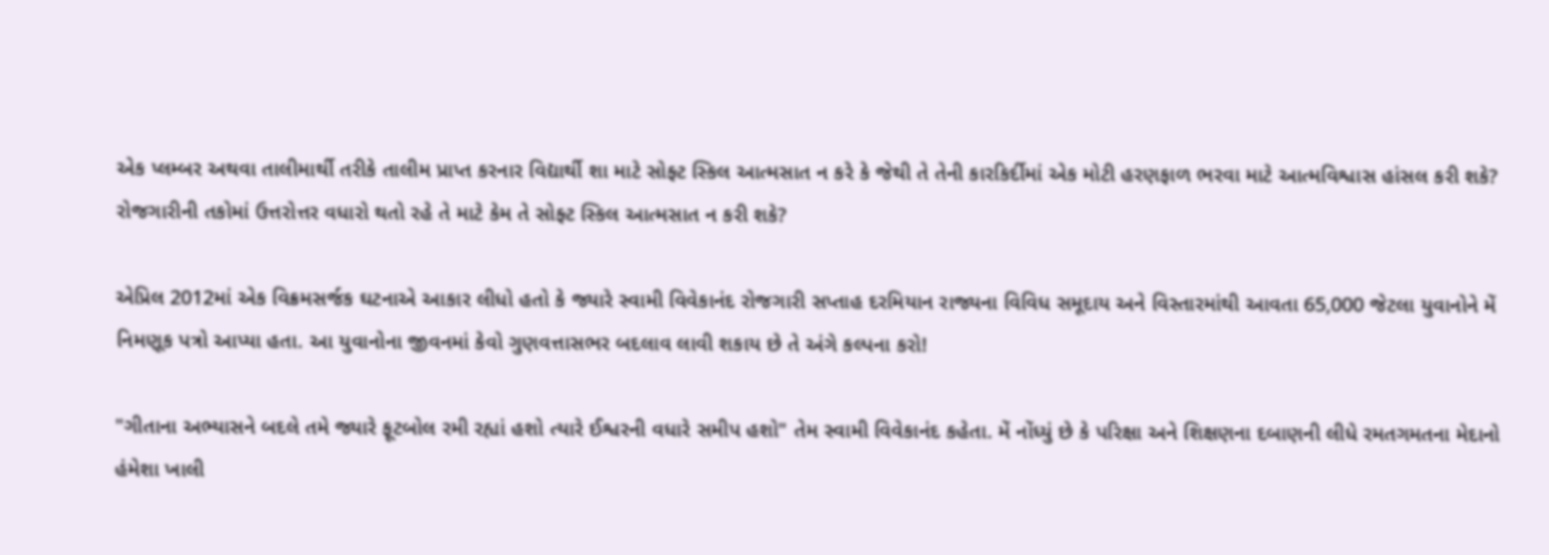એક પ્લમ્બર અથવા તાલીમાર્થી તરીકે તાલીમ પ્રાપ્ત કરનાર વિદ્યાર્થી શા માટે સોફ્ટ સ્કિલ આત્મસાત ન કરે કે જેથી તે તેની કારકિર્દીમાં એક મોટી હરણફાળ ભરવા માટે આત્મવિશ્વાસ હાંસલ કરી શકે? રોજગારીની તકોમાં ઉત્તરોત્તર વધારો થતો રહે તે માટે કેમ તે સોફ્ટ સ્કિલ આત્મસાત ન કરી શકે?

એપ્રિલ 2012માં એક વિક્રમસર્જક ઘટનાએ આકાર લીધો હતો કે જ્યારે સ્વામી વિવેકાનંદ રોજગારી સપ્તાહ દરમિયાન રાજ્યના વિવિધ સમૂદાય અને વિસ્તારમાંથી આવતા 65,000 જેટલા યુવાનોને મેં નિમણૂક પત્રો આપ્યા હતા. આ યુવાનોના જીવનમાં કેવો ગુણવત્તાસભર બદલાવ લાવી શકાય છે તે અંગે કલ્પના કરો!

"ગીતાના અભ્યાસને બદલે તમે જ્યારે ફૂટબોલ રમી રહ્યાં હશો ત્યારે ઈશ્વરની વધારે સમીપ હશો" તેમ સ્વામી વિવેકાનંદ કહેતા. મેં નોંધ્યું છે કે પરિક્ષા અને શિક્ષણના દબાણની લીધે રમતગમતના મેદાનો હંમેશા ખાલી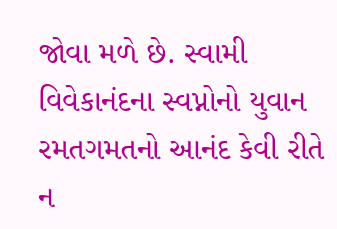જોવા મળે છે. સ્વામી વિવેકાનંદના સ્વપ્નોનો યુવાન રમતગમતનો આનંદ કેવી રીતે ન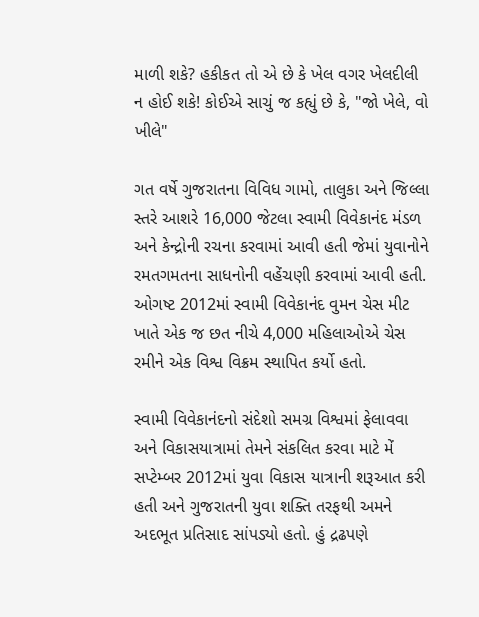માળી શકે? હકીકત તો એ છે કે ખેલ વગર ખેલદીલી ન હોઈ શકે! કોઈએ સાચું જ કહ્યું છે કે, "જો ખેલે, વો ખીલે"

ગત વર્ષે ગુજરાતના વિવિધ ગામો, તાલુકા અને જિલ્લા સ્તરે આશરે 16,000 જેટલા સ્વામી વિવેકાનંદ મંડળ અને કેન્દ્રોની રચના કરવામાં આવી હતી જેમાં યુવાનોને રમતગમતના સાધનોની વહેંચણી કરવામાં આવી હતી. ઓગષ્ટ 2012માં સ્વામી વિવેકાનંદ વુમન ચેસ મીટ ખાતે એક જ છત નીચે 4,000 મહિલાઓએ ચેસ રમીને એક વિશ્વ વિક્રમ સ્થાપિત કર્યો હતો.

સ્વામી વિવેકાનંદનો સંદેશો સમગ્ર વિશ્વમાં ફેલાવવા અને વિકાસયાત્રામાં તેમને સંકલિત કરવા માટે મેં સપ્ટેમ્બર 2012માં યુવા વિકાસ યાત્રાની શરૂઆત કરી હતી અને ગુજરાતની યુવા શક્તિ તરફથી અમને અદભૂત પ્રતિસાદ સાંપડ્યો હતો. હું દ્રઢપણે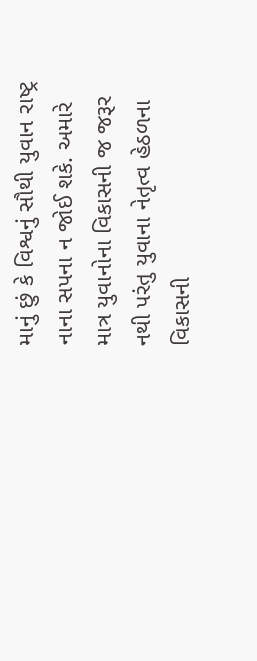માનું છું કે વિશ્વનું સૌથી યુવાન રાષ્ટ્ર નાના સપના ન જોઈ શકે. અમારે માત્ર યુવાનોના વિકાસની જ જરૂર નથી પરંતુ યુવાના નેતૃત્વ હેઠળના વિકાસની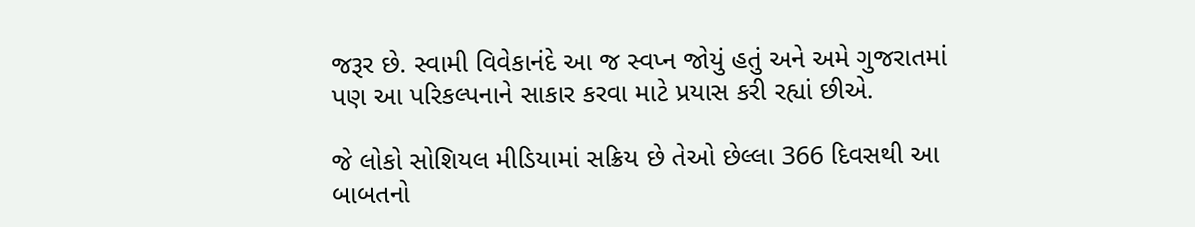જરૂર છે. સ્વામી વિવેકાનંદે આ જ સ્વપ્ન જોયું હતું અને અમે ગુજરાતમાં પણ આ પરિકલ્પનાને સાકાર કરવા માટે પ્રયાસ કરી રહ્યાં છીએ.

જે લોકો સોશિયલ મીડિયામાં સક્રિય છે તેઓ છેલ્લા 366 દિવસથી આ બાબતનો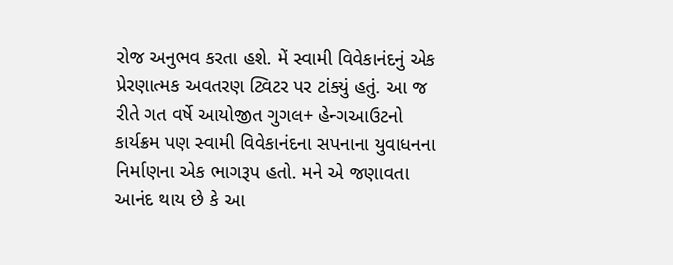રોજ અનુભવ કરતા હશે. મેં સ્વામી વિવેકાનંદનું એક પ્રેરણાત્મક અવતરણ ટ્વિટર પર ટાંક્યું હતું. આ જ રીતે ગત વર્ષે આયોજીત ગુગલ+ હેન્ગઆઉટનો કાર્યક્રમ પણ સ્વામી વિવેકાનંદના સપનાના યુવાધનના નિર્માણના એક ભાગરૂપ હતો. મને એ જણાવતા આનંદ થાય છે કે આ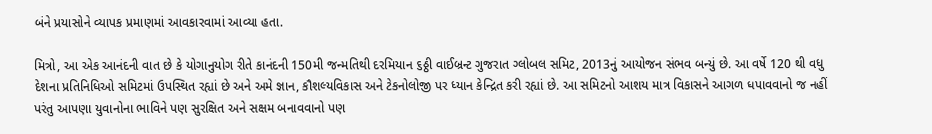બંને પ્રયાસોને વ્યાપક પ્રમાણમાં આવકારવામાં આવ્યા હતા.

મિત્રો, આ એક આનંદની વાત છે કે યોગાનુયોગ રીતે કાનંદની 150મી જન્મતિથી દરમિયાન ૬ઠ્ઠી વાઈબ્રન્ટ ગુજરાત ગ્લોબલ સમિટ, 2013નું આયોજન સંભવ બન્યું છે. આ વર્ષે 120 થી વધુ દેશના પ્રતિનિધિઓ સમિટમાં ઉપસ્થિત રહ્યાં છે અને અમે જ્ઞાન, કૌશલ્યવિકાસ અને ટેકનોલોજી પર ધ્યાન કેન્દ્રિત કરી રહ્યાં છે. આ સમિટનો આશય માત્ર વિકાસને આગળ ધપાવવાનો જ નહીં પરંતુ આપણા યુવાનોના ભાવિને પણ સુરક્ષિત અને સક્ષમ બનાવવાનો પણ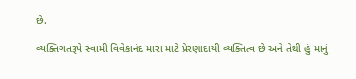છે.

વ્યક્તિગતરૂપે સ્વામી વિવેકાનંદ મારા માટે પ્રેરણાદાયી વ્યક્તિત્વ છે અને તેથી હું માનું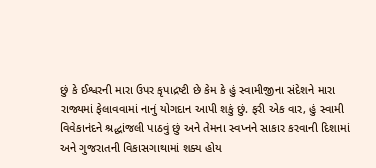છું કે ઈશ્વરની મારા ઉપર કૃપાદ્રષ્ટી છે કેમ કે હું સ્વામીજીના સંદેશને મારા રાજ્યમાં ફેલાવવામાં નાનું યોગદાન આપી શકું છું. ફરી એક વાર, હું સ્વામી વિવેકાનંદને શ્રદ્ધાંજલી પાઠવું છું અને તેમના સ્વપ્નને સાકાર કરવાની દિશામાં અને ગુજરાતની વિકાસગાથામાં શક્ય હોય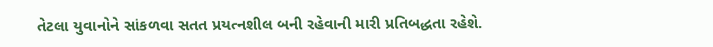તેટલા યુવાનોને સાંકળવા સતત પ્રયત્નશીલ બની રહેવાની મારી પ્રતિબદ્ધતા રહેશે.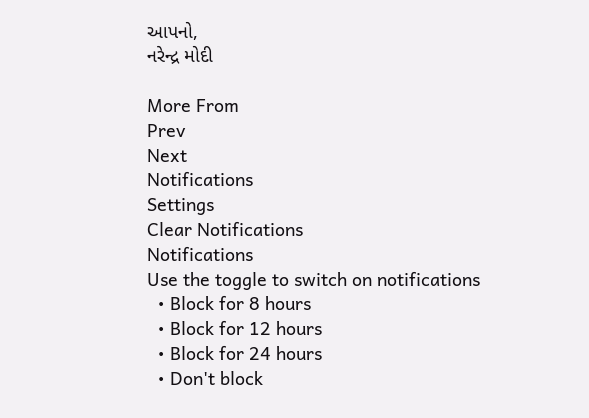આપનો,
નરેન્દ્ર મોદી

More From
Prev
Next
Notifications
Settings
Clear Notifications
Notifications
Use the toggle to switch on notifications
  • Block for 8 hours
  • Block for 12 hours
  • Block for 24 hours
  • Don't block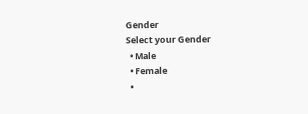Gender
Select your Gender
  • Male
  • Female
  •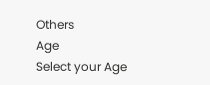Others
Age
Select your Age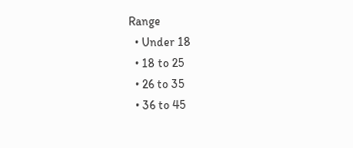Range
  • Under 18
  • 18 to 25
  • 26 to 35
  • 36 to 45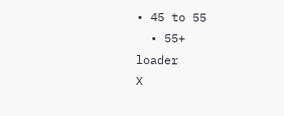• 45 to 55
  • 55+
loader
X